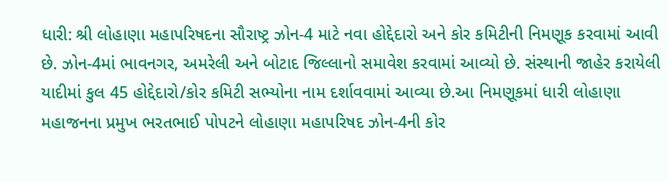ધારી: શ્રી લોહાણા મહાપરિષદના સૌરાષ્ટ્ર ઝોન-4 માટે નવા હોદ્દેદારો અને કોર કમિટીની નિમણૂક કરવામાં આવી છે. ઝોન-4માં ભાવનગર, અમરેલી અને બોટાદ જિલ્લાનો સમાવેશ કરવામાં આવ્યો છે. સંસ્થાની જાહેર કરાયેલી યાદીમાં કુલ 45 હોદ્દેદારો/કોર કમિટી સભ્યોના નામ દર્શાવવામાં આવ્યા છે.આ નિમણૂકમાં ધારી લોહાણા મહાજનના પ્રમુખ ભરતભાઈ પોપટને લોહાણા મહાપરિષદ ઝોન-4ની કોર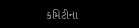કમિટીના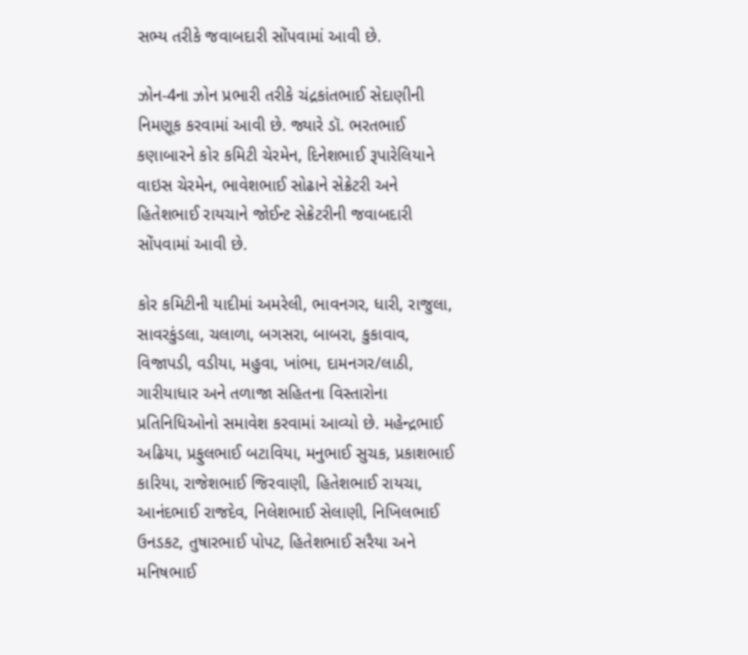સભ્ય તરીકે જવાબદારી સોંપવામાં આવી છે.

ઝોન-4ના ઝોન પ્રભારી તરીકે ચંદ્રકાંતભાઈ સેદાણીની નિમણૂક કરવામાં આવી છે. જ્યારે ડૉ. ભરતભાઈ કણાબારને કોર કમિટી ચેરમેન, દિનેશભાઈ રૂપારેલિયાને વાઇસ ચેરમેન, ભાવેશભાઈ સોઢાને સેક્રેટરી અને હિતેશભાઈ રાયચાને જોઈન્ટ સેક્રેટરીની જવાબદારી સોંપવામાં આવી છે.

કોર કમિટીની યાદીમાં અમરેલી, ભાવનગર, ધારી, રાજુલા, સાવરકુંડલા, ચલાળા, બગસરા, બાબરા, કુકાવાવ, વિજાપડી, વડીયા, મહુવા, ખાંભા, દામનગર/લાઠી, ગારીયાધાર અને તળાજા સહિતના વિસ્તારોના પ્રતિનિધિઓનો સમાવેશ કરવામાં આવ્યો છે. મહેન્દ્રભાઈ અઢિયા, પ્રફુલભાઈ બટાવિયા, મનુભાઈ સુચક, પ્રકાશભાઈ કારિયા, રાજેશભાઈ જિરવાણી, હિતેશભાઈ રાયચા, આનંદભાઈ રાજદેવ, નિલેશભાઈ સેલાણી, નિખિલભાઈ ઉનડકટ, તુષારભાઈ પોપટ, હિતેશભાઈ સરૈયા અને મનિષભાઈ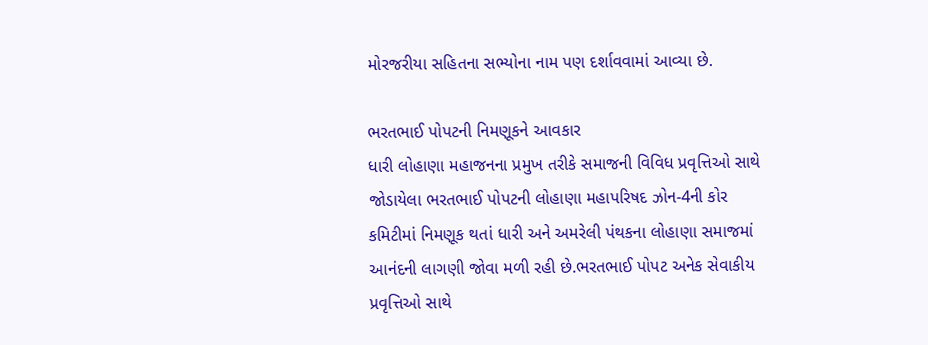મોરજરીયા સહિતના સભ્યોના નામ પણ દર્શાવવામાં આવ્યા છે.

ભરતભાઈ પોપટની નિમણૂકને આવકાર
ધારી લોહાણા મહાજનના પ્રમુખ તરીકે સમાજની વિવિધ પ્રવૃત્તિઓ સાથે જોડાયેલા ભરતભાઈ પોપટની લોહાણા મહાપરિષદ ઝોન-4ની કોર કમિટીમાં નિમણૂક થતાં ધારી અને અમરેલી પંથકના લોહાણા સમાજમાં આનંદની લાગણી જોવા મળી રહી છે.ભરતભાઈ પોપટ અનેક સેવાકીય પ્રવૃત્તિઓ સાથે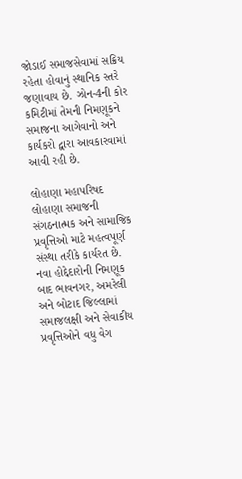જોડાઈ સમાજસેવામાં સક્રિય રહેતા હોવાનું સ્થાનિક સ્તરે જણાવાય છે. ઝોન-4ની કોર કમિટીમાં તેમની નિમણૂકને સમાજના આગેવાનો અને કાર્યકરો દ્વારા આવકારવામાં આવી રહી છે.

લોહાણા મહાપરિષદ લોહાણા સમાજની સંગઠનાત્મક અને સામાજિક પ્રવૃત્તિઓ માટે મહત્વપૂર્ણ સંસ્થા તરીકે કાર્યરત છે. નવા હોદ્દેદારોની નિમણૂક બાદ ભાવનગર, અમરેલી અને બોટાદ જિલ્લામાં સમાજલક્ષી અને સેવાકીય પ્રવૃત્તિઓને વધુ વેગ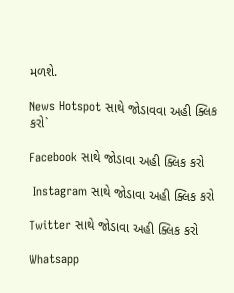મળશે.

News Hotspot સાથે જોડાવવા અહી ક્લિક કરો`

Facebook સાથે જોડાવા અહી ક્લિક કરો

 Instagram સાથે જોડાવા અહી ક્લિક કરો

Twitter સાથે જોડાવા અહી ક્લિક કરો

Whatsapp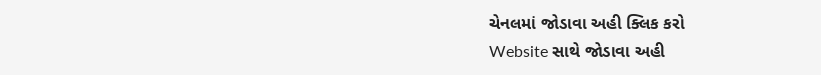ચેનલમાં જોડાવા અહી ક્લિક કરો
Website સાથે જોડાવા અહી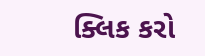ક્લિક કરો